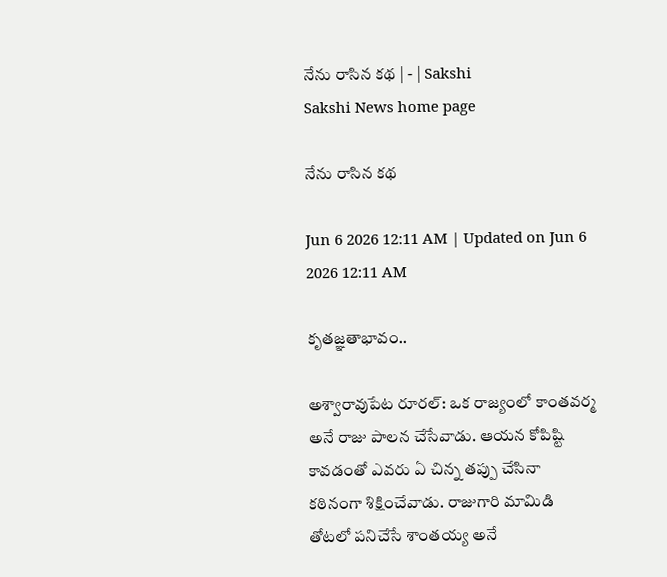నేను రాసిన కథ | - | Sakshi
Sakshi News home page

నేను రాసిన కథ

Jun 6 2026 12:11 AM | Updated on Jun 6 2026 12:11 AM

కృతజ్ఞతాభావం..

అశ్వారావుపేట రూరల్‌: ఒక రాజ్యంలో కాంతవర్మ అనే రాజు పాలన చేసేవాడు. ఆయన కోపిష్టి కావడంతో ఎవరు ఏ చిన్న తప్పు చేసినా కఠినంగా శిక్షించేవాడు. రాజుగారి మామిడి తోటలో పనిచేసే శాంతయ్య అనే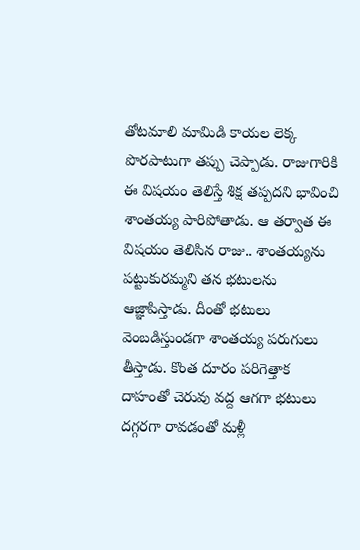తోటమాలి మామిడి కాయల లెక్క పొరపాటుగా తప్పు చెప్పాడు. రాజుగారికి ఈ విషయం తెలిస్తే శిక్ష తప్పదని భావించి శాంతయ్య పారిపోతాడు. ఆ తర్వాత ఈ విషయం తెలిసిన రాజు.. శాంతయ్యను పట్టుకురమ్మని తన భటులను ఆజ్ఞాపిస్తాడు. దీంతో భటులు వెంబడిస్తుండగా శాంతయ్య పరుగులు తీస్తాడు. కొంత దూరం పరిగెత్తాక దాహంతో చెరువు వద్ద ఆగగా భటులు దగ్గరగా రావడంతో మళ్లీ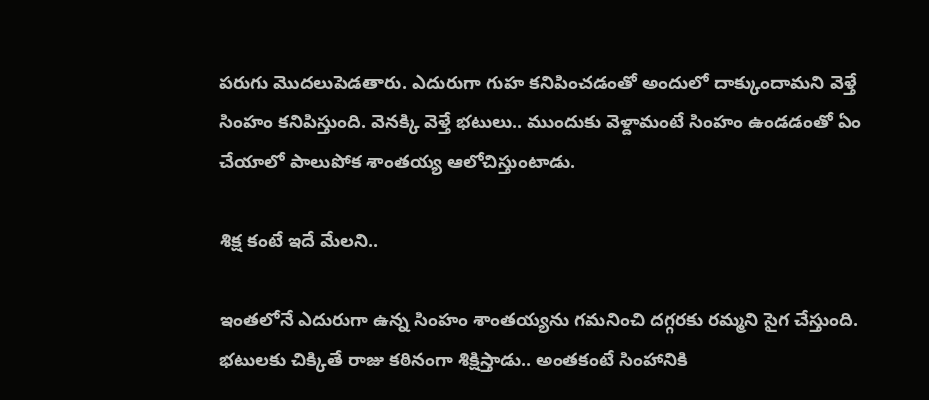పరుగు మొదలుపెడతారు. ఎదురుగా గుహ కనిపించడంతో అందులో దాక్కుందామని వెళ్తే సింహం కనిపిస్తుంది. వెనక్కి వెళ్తే భటులు.. ముందుకు వెళ్దామంటే సింహం ఉండడంతో ఏం చేయాలో పాలుపోక శాంతయ్య ఆలోచిస్తుంటాడు.

శిక్ష కంటే ఇదే మేలని..

ఇంతలోనే ఎదురుగా ఉన్న సింహం శాంతయ్యను గమనించి దగ్గరకు రమ్మని సైగ చేస్తుంది. భటులకు చిక్కితే రాజు కఠినంగా శిక్షిస్తాడు.. అంతకంటే సింహానికి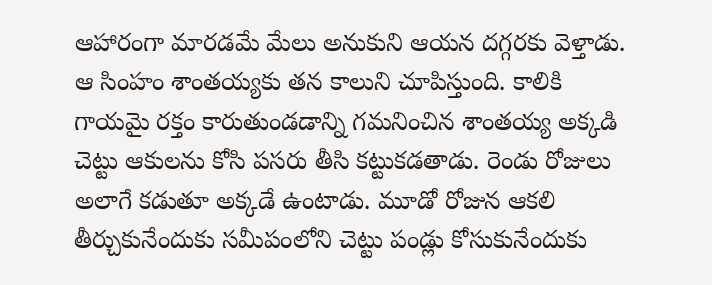ఆహారంగా మారడమే మేలు అనుకుని ఆయన దగ్గరకు వెళ్తాడు. ఆ సింహం శాంతయ్యకు తన కాలుని చూపిస్తుంది. కాలికి గాయమై రక్తం కారుతుండడాన్ని గమనించిన శాంతయ్య అక్కడి చెట్టు ఆకులను కోసి పసరు తీసి కట్టుకడతాడు. రెండు రోజులు అలాగే కడుతూ అక్కడే ఉంటాడు. మూడో రోజున ఆకలి తీర్చుకునేందుకు సమీపంలోని చెట్టు పండ్లు కోసుకునేందుకు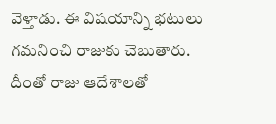వెళ్తాడు. ఈ విషయాన్ని భటులు గమనించి రాజుకు చెబుతారు. దీంతో రాజు ఆదేశాలతో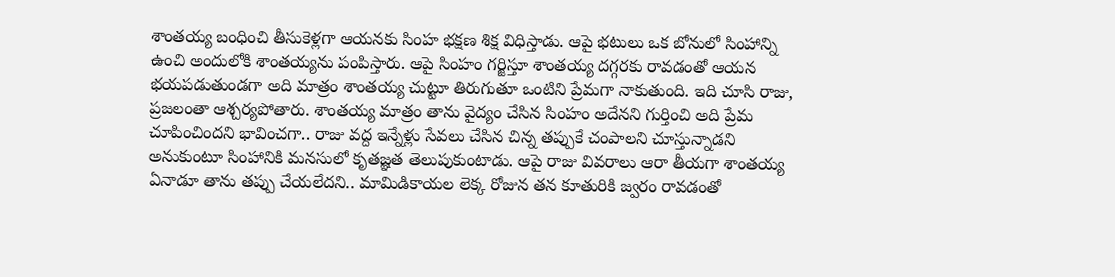శాంతయ్య బంధించి తీసుకెళ్లగా ఆయనకు సింహ భక్షణ శిక్ష విధిస్తాడు. ఆపై భటులు ఒక బోనులో సింహాన్ని ఉంచి అందులోకి శాంతయ్యను పంపిస్తారు. ఆపై సింహం గర్జిస్తూ శాంతయ్య దగ్గరకు రావడంతో ఆయన భయపడుతుండగా అది మాత్రం శాంతయ్య చుట్టూ తిరుగుతూ ఒంటిని ప్రేమగా నాకుతుంది. ఇది చూసి రాజు, ప్రజలంతా ఆశ్చర్యపోతారు. శాంతయ్య మాత్రం తాను వైద్యం చేసిన సింహం అదేనని గుర్తించి అది ప్రేమ చూపించిందని భావించగా.. రాజు వద్ద ఇన్నేళ్లు సేవలు చేసిన చిన్న తప్పుకే చంపాలని చూస్తున్నాడని అనుకుంటూ సింహానికి మనసులో కృతజ్ఞత తెలుపుకుంటాడు. ఆపై రాజు వివరాలు ఆరా తీయగా శాంతయ్య ఏనాడూ తాను తప్పు చేయలేదని.. మామిడికాయల లెక్క రోజున తన కూతురికి జ్వరం రావడంతో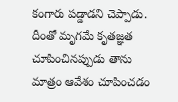కంగారు పడ్డాడని చెప్పాడు. దీంతో మృగమే కృతజ్ఞత చూపించినప్పుడు తాను మాత్రం ఆవేశం చూపించడం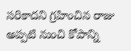సరికాదని గ్రహించిన రాజు అప్పటి నుంచి కోపాన్ని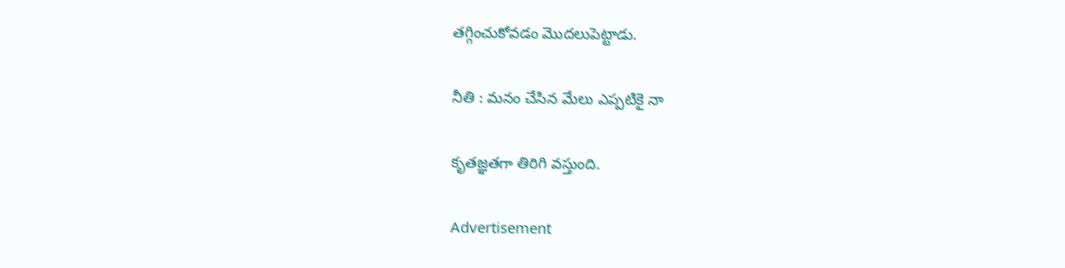తగ్గించుకోవడం మొదలుపెట్టాడు.

నీతి : మనం చేసిన మేలు ఎప్పటికై నా

కృతజ్ఞతగా తిరిగి వస్తుంది.

Advertisement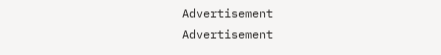Advertisement
Advertisement